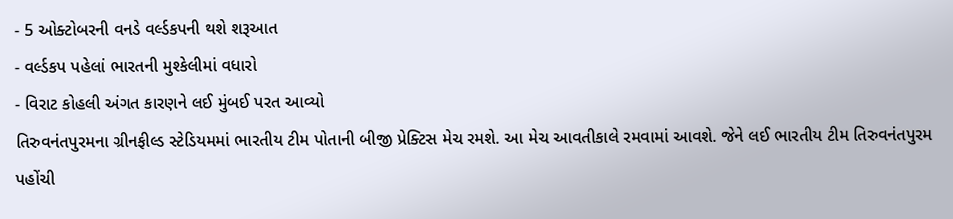- 5 ઓક્ટોબરની વનડે વર્લ્ડકપની થશે શરૂઆત
- વર્લ્ડકપ પહેલાં ભારતની મુશ્કેલીમાં વધારો
- વિરાટ કોહલી અંગત કારણને લઈ મુંબઈ પરત આવ્યો
તિરુવનંતપુરમના ગ્રીનફીલ્ડ સ્ટેડિયમમાં ભારતીય ટીમ પોતાની બીજી પ્રેક્ટિસ મેચ રમશે. આ મેચ આવતીકાલે રમવામાં આવશે. જેને લઈ ભારતીય ટીમ તિરુવનંતપુરમ પહોંચી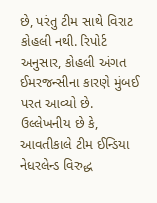છે, પરંતુ ટીમ સાથે વિરાટ કોહલી નથી. રિપોર્ટ અનુસાર, કોહલી અંગત ઈમરજન્સીના કારણે મુંબઈ પરત આવ્યો છે. ઉલ્લેખનીય છે કે, આવતીકાલે ટીમ ઈન્ડિયા નેધરલેન્ડ વિરુદ્ધ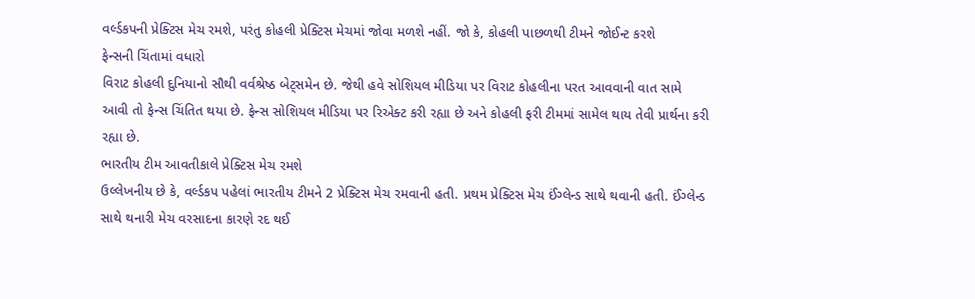વર્લ્ડકપની પ્રેક્ટિસ મેચ રમશે, પરંતુ કોહલી પ્રેક્ટિસ મેચમાં જોવા મળશે નહીં. જો કે, કોહલી પાછળથી ટીમને જોઈન્ટ કરશે
ફેન્સની ચિંતામાં વધારો
વિરાટ કોહલી દુનિયાનો સૌથી વર્વશ્રેષ્ઠ બેટ્સમેન છે. જેથી હવે સોશિયલ મીડિયા પર વિરાટ કોહલીના પરત આવવાની વાત સામે આવી તો ફેન્સ ચિંતિત થયા છે. ફેન્સ સોશિયલ મીડિયા પર રિએક્ટ કરી રહ્યા છે અને કોહલી ફરી ટીમમાં સામેલ થાય તેવી પ્રાર્થના કરી રહ્યા છે.
ભારતીય ટીમ આવતીકાલે પ્રેક્ટિસ મેચ રમશે
ઉલ્લેખનીય છે કે, વર્લ્ડકપ પહેલાં ભારતીય ટીમને 2 પ્રેક્ટિસ મેચ રમવાની હતી. પ્રથમ પ્રેક્ટિસ મેચ ઈંગ્લેન્ડ સાથે થવાની હતી. ઈંગ્લેન્ડ સાથે થનારી મેચ વરસાદના કારણે રદ થઈ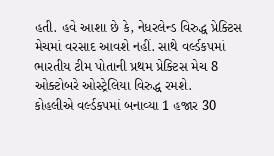હતી. હવે આશા છે કે, નેધરલેન્ડ વિરુદ્ધ પ્રેક્ટિસ મેચમાં વરસાદ આવશે નહીં. સાથે વર્લ્ડકપમાં ભારતીય ટીમ પોતાની પ્રથમ પ્રેક્ટિસ મેચ 8 ઓક્ટોબરે ઓસ્ટ્રેલિયા વિરુદ્ધ રમશે.
કોહલીએ વર્લ્ડકપમાં બનાવ્યા 1 હજાર 30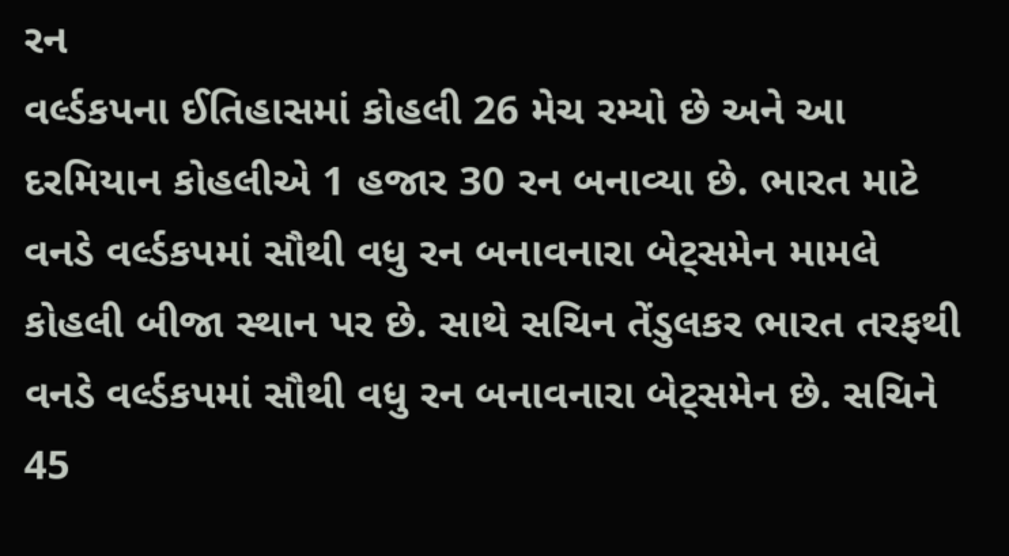રન
વર્લ્ડકપના ઈતિહાસમાં કોહલી 26 મેચ રમ્યો છે અને આ દરમિયાન કોહલીએ 1 હજાર 30 રન બનાવ્યા છે. ભારત માટે વનડે વર્લ્ડકપમાં સૌથી વધુ રન બનાવનારા બેટ્સમેન મામલે કોહલી બીજા સ્થાન પર છે. સાથે સચિન તેંડુલકર ભારત તરફથી વનડે વર્લ્ડકપમાં સૌથી વધુ રન બનાવનારા બેટ્સમેન છે. સચિને 45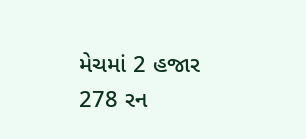મેચમાં 2 હજાર 278 રન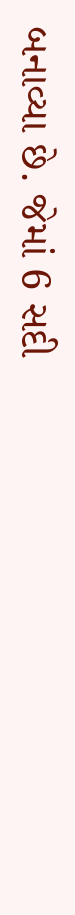બનાવ્યા છે. જેમાં 6 સદી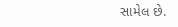સામેલ છે.